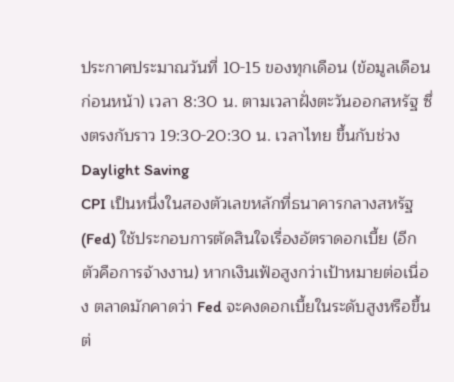ประกาศประมาณวันที่ 10-15 ของทุกเดือน (ข้อมูลเดือนก่อนหน้า) เวลา 8:30 น. ตามเวลาฝั่งตะวันออกสหรัฐ ซึ่งตรงกับราว 19:30-20:30 น. เวลาไทย ขึ้นกับช่วง Daylight Saving
CPI เป็นหนึ่งในสองตัวเลขหลักที่ธนาคารกลางสหรัฐ (Fed) ใช้ประกอบการตัดสินใจเรื่องอัตราดอกเบี้ย (อีกตัวคือการจ้างงาน) หากเงินเฟ้อสูงกว่าเป้าหมายต่อเนื่อง ตลาดมักคาดว่า Fed จะคงดอกเบี้ยในระดับสูงหรือขึ้นต่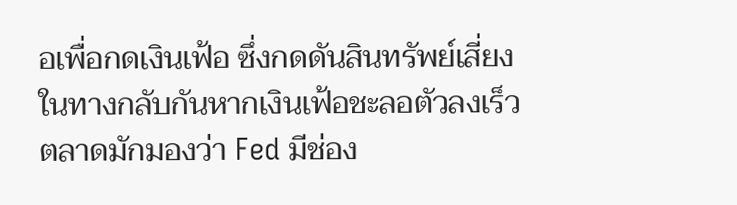อเพื่อกดเงินเฟ้อ ซึ่งกดดันสินทรัพย์เสี่ยง ในทางกลับกันหากเงินเฟ้อชะลอตัวลงเร็ว ตลาดมักมองว่า Fed มีช่อง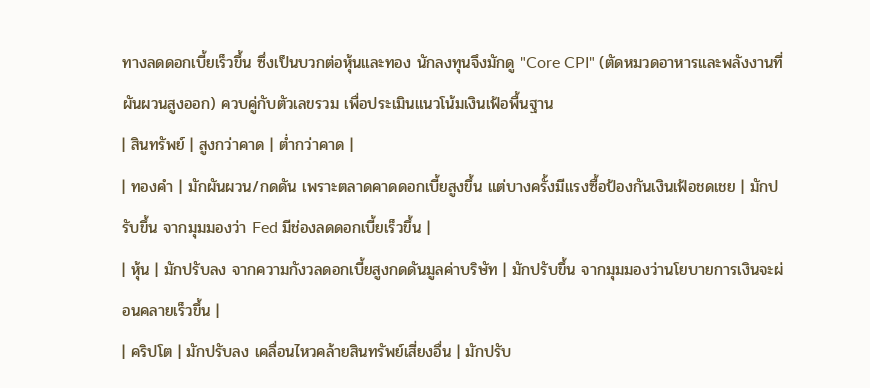ทางลดดอกเบี้ยเร็วขึ้น ซึ่งเป็นบวกต่อหุ้นและทอง นักลงทุนจึงมักดู "Core CPI" (ตัดหมวดอาหารและพลังงานที่ผันผวนสูงออก) ควบคู่กับตัวเลขรวม เพื่อประเมินแนวโน้มเงินเฟ้อพื้นฐาน
| สินทรัพย์ | สูงกว่าคาด | ต่ำกว่าคาด |
| ทองคำ | มักผันผวน/กดดัน เพราะตลาดคาดดอกเบี้ยสูงขึ้น แต่บางครั้งมีแรงซื้อป้องกันเงินเฟ้อชดเชย | มักปรับขึ้น จากมุมมองว่า Fed มีช่องลดดอกเบี้ยเร็วขึ้น |
| หุ้น | มักปรับลง จากความกังวลดอกเบี้ยสูงกดดันมูลค่าบริษัท | มักปรับขึ้น จากมุมมองว่านโยบายการเงินจะผ่อนคลายเร็วขึ้น |
| คริปโต | มักปรับลง เคลื่อนไหวคล้ายสินทรัพย์เสี่ยงอื่น | มักปรับ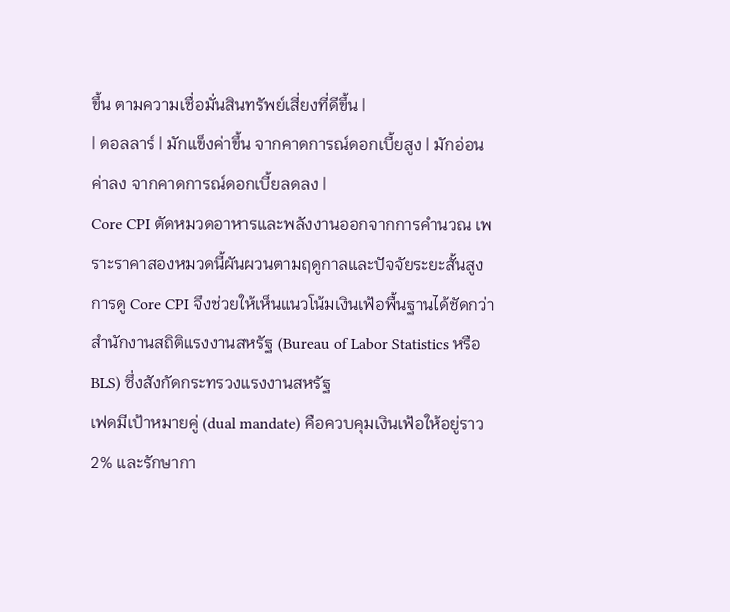ขึ้น ตามความเชื่อมั่นสินทรัพย์เสี่ยงที่ดีขึ้น |
| ดอลลาร์ | มักแข็งค่าขึ้น จากคาดการณ์ดอกเบี้ยสูง | มักอ่อนค่าลง จากคาดการณ์ดอกเบี้ยลดลง |
Core CPI ตัดหมวดอาหารและพลังงานออกจากการคำนวณ เพราะราคาสองหมวดนี้ผันผวนตามฤดูกาลและปัจจัยระยะสั้นสูง การดู Core CPI จึงช่วยให้เห็นแนวโน้มเงินเฟ้อพื้นฐานได้ชัดกว่า
สำนักงานสถิติแรงงานสหรัฐ (Bureau of Labor Statistics หรือ BLS) ซึ่งสังกัดกระทรวงแรงงานสหรัฐ
เฟดมีเป้าหมายคู่ (dual mandate) คือควบคุมเงินเฟ้อให้อยู่ราว 2% และรักษากา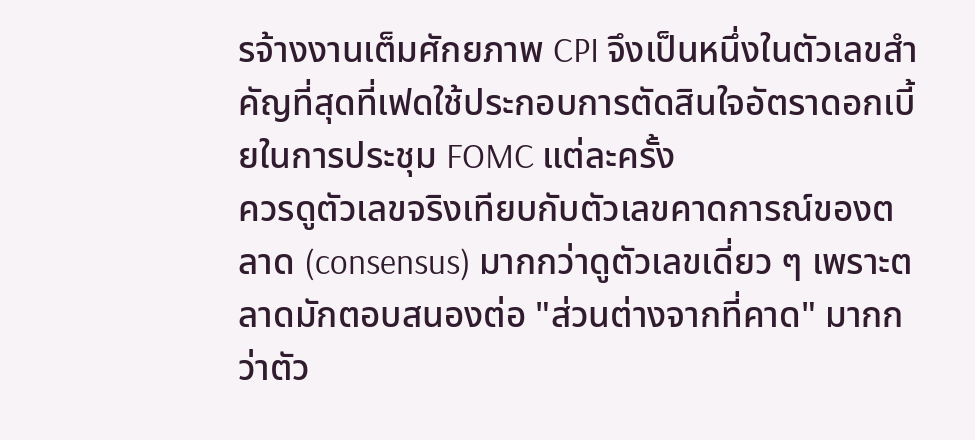รจ้างงานเต็มศักยภาพ CPI จึงเป็นหนึ่งในตัวเลขสำคัญที่สุดที่เฟดใช้ประกอบการตัดสินใจอัตราดอกเบี้ยในการประชุม FOMC แต่ละครั้ง
ควรดูตัวเลขจริงเทียบกับตัวเลขคาดการณ์ของตลาด (consensus) มากกว่าดูตัวเลขเดี่ยว ๆ เพราะตลาดมักตอบสนองต่อ "ส่วนต่างจากที่คาด" มากกว่าตัว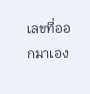เลขที่ออกมาเอง